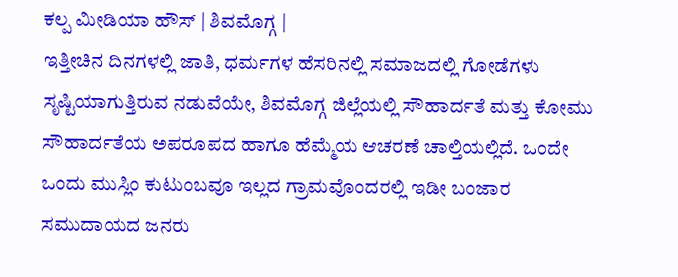ಕಲ್ಪ ಮೀಡಿಯಾ ಹೌಸ್ | ಶಿವಮೊಗ್ಗ |
ಇತ್ತೀಚಿನ ದಿನಗಳಲ್ಲಿ ಜಾತಿ, ಧರ್ಮಗಳ ಹೆಸರಿನಲ್ಲಿ ಸಮಾಜದಲ್ಲಿ ಗೋಡೆಗಳು ಸೃಷ್ಟಿಯಾಗುತ್ತಿರುವ ನಡುವೆಯೇ, ಶಿವಮೊಗ್ಗ ಜಿಲ್ಲೆಯಲ್ಲಿ ಸೌಹಾರ್ದತೆ ಮತ್ತು ಕೋಮು ಸೌಹಾರ್ದತೆಯ ಅಪರೂಪದ ಹಾಗೂ ಹೆಮ್ಮೆಯ ಆಚರಣೆ ಚಾಲ್ತಿಯಲ್ಲಿದೆ. ಒಂದೇ ಒಂದು ಮುಸ್ಲಿಂ ಕುಟುಂಬವೂ ಇಲ್ಲದ ಗ್ರಾಮವೊಂದರಲ್ಲಿ ಇಡೀ ಬಂಜಾರ ಸಮುದಾಯದ ಜನರು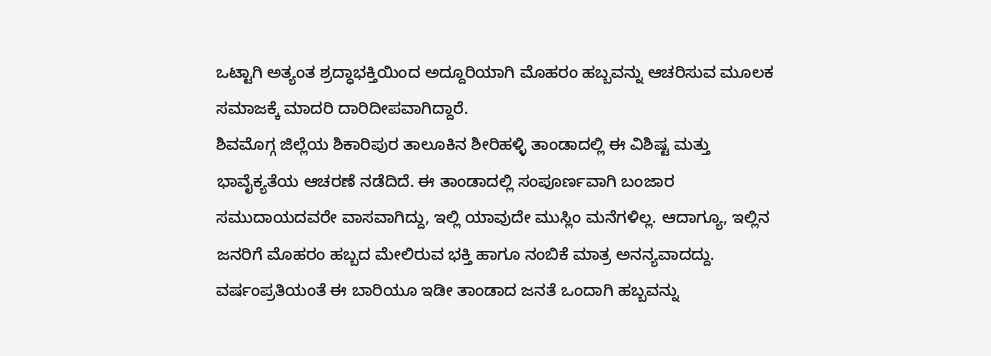ಒಟ್ಟಾಗಿ ಅತ್ಯಂತ ಶ್ರದ್ಧಾಭಕ್ತಿಯಿಂದ ಅದ್ದೂರಿಯಾಗಿ ಮೊಹರಂ ಹಬ್ಬವನ್ನು ಆಚರಿಸುವ ಮೂಲಕ ಸಮಾಜಕ್ಕೆ ಮಾದರಿ ದಾರಿದೀಪವಾಗಿದ್ದಾರೆ.
ಶಿವಮೊಗ್ಗ ಜಿಲ್ಲೆಯ ಶಿಕಾರಿಪುರ ತಾಲೂಕಿನ ಶೀರಿಹಳ್ಳಿ ತಾಂಡಾದಲ್ಲಿ ಈ ವಿಶಿಷ್ಟ ಮತ್ತು ಭಾವೈಕ್ಯತೆಯ ಆಚರಣೆ ನಡೆದಿದೆ. ಈ ತಾಂಡಾದಲ್ಲಿ ಸಂಪೂರ್ಣವಾಗಿ ಬಂಜಾರ ಸಮುದಾಯದವರೇ ವಾಸವಾಗಿದ್ದು, ಇಲ್ಲಿ ಯಾವುದೇ ಮುಸ್ಲಿಂ ಮನೆಗಳಿಲ್ಲ. ಆದಾಗ್ಯೂ, ಇಲ್ಲಿನ ಜನರಿಗೆ ಮೊಹರಂ ಹಬ್ಬದ ಮೇಲಿರುವ ಭಕ್ತಿ ಹಾಗೂ ನಂಬಿಕೆ ಮಾತ್ರ ಅನನ್ಯವಾದದ್ದು. ವರ್ಷಂಪ್ರತಿಯಂತೆ ಈ ಬಾರಿಯೂ ಇಡೀ ತಾಂಡಾದ ಜನತೆ ಒಂದಾಗಿ ಹಬ್ಬವನ್ನು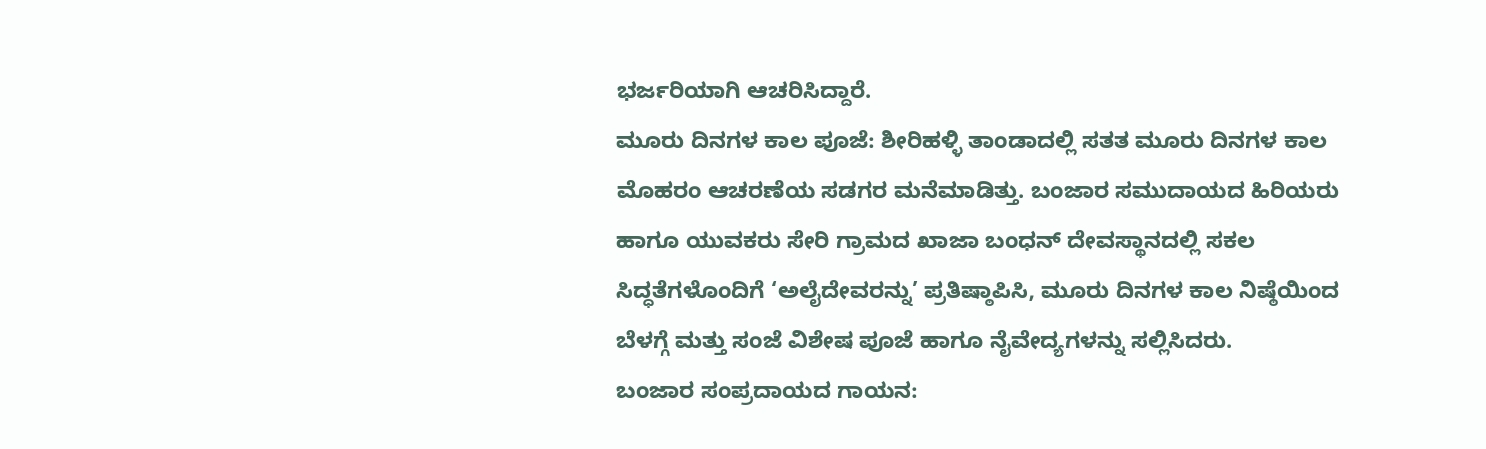ಭರ್ಜರಿಯಾಗಿ ಆಚರಿಸಿದ್ದಾರೆ.
ಮೂರು ದಿನಗಳ ಕಾಲ ಪೂಜೆ: ಶೀರಿಹಳ್ಳಿ ತಾಂಡಾದಲ್ಲಿ ಸತತ ಮೂರು ದಿನಗಳ ಕಾಲ ಮೊಹರಂ ಆಚರಣೆಯ ಸಡಗರ ಮನೆಮಾಡಿತ್ತು. ಬಂಜಾರ ಸಮುದಾಯದ ಹಿರಿಯರು ಹಾಗೂ ಯುವಕರು ಸೇರಿ ಗ್ರಾಮದ ಖಾಜಾ ಬಂಧನ್ ದೇವಸ್ಥಾನದಲ್ಲಿ ಸಕಲ ಸಿದ್ಧತೆಗಳೊಂದಿಗೆ ‘ಅಲೈದೇವರನ್ನು’ ಪ್ರತಿಷ್ಠಾಪಿಸಿ, ಮೂರು ದಿನಗಳ ಕಾಲ ನಿಷ್ಠೆಯಿಂದ ಬೆಳಗ್ಗೆ ಮತ್ತು ಸಂಜೆ ವಿಶೇಷ ಪೂಜೆ ಹಾಗೂ ನೈವೇದ್ಯಗಳನ್ನು ಸಲ್ಲಿಸಿದರು.
ಬಂಜಾರ ಸಂಪ್ರದಾಯದ ಗಾಯನ: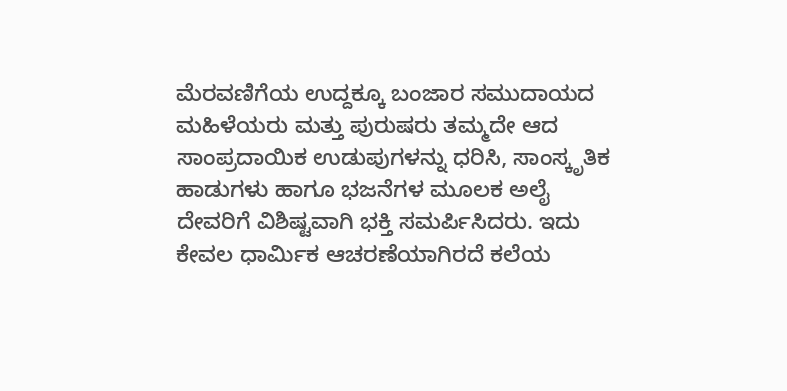ಮೆರವಣಿಗೆಯ ಉದ್ದಕ್ಕೂ ಬಂಜಾರ ಸಮುದಾಯದ ಮಹಿಳೆಯರು ಮತ್ತು ಪುರುಷರು ತಮ್ಮದೇ ಆದ ಸಾಂಪ್ರದಾಯಿಕ ಉಡುಪುಗಳನ್ನು ಧರಿಸಿ, ಸಾಂಸ್ಕೃತಿಕ ಹಾಡುಗಳು ಹಾಗೂ ಭಜನೆಗಳ ಮೂಲಕ ಅಲೈ ದೇವರಿಗೆ ವಿಶಿಷ್ಟವಾಗಿ ಭಕ್ತಿ ಸಮರ್ಪಿಸಿದರು. ಇದು ಕೇವಲ ಧಾರ್ಮಿಕ ಆಚರಣೆಯಾಗಿರದೆ ಕಲೆಯ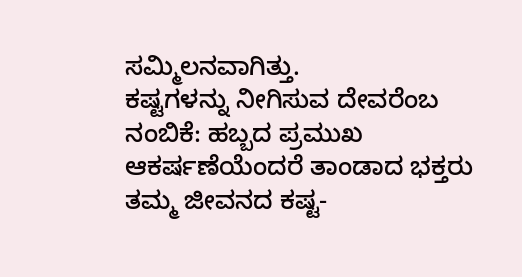ಸಮ್ಮಿಲನವಾಗಿತ್ತು.
ಕಷ್ಟಗಳನ್ನು ನೀಗಿಸುವ ದೇವರೆಂಬ ನಂಬಿಕೆ: ಹಬ್ಬದ ಪ್ರಮುಖ ಆಕರ್ಷಣೆಯೆಂದರೆ ತಾಂಡಾದ ಭಕ್ತರು ತಮ್ಮ ಜೀವನದ ಕಷ್ಟ-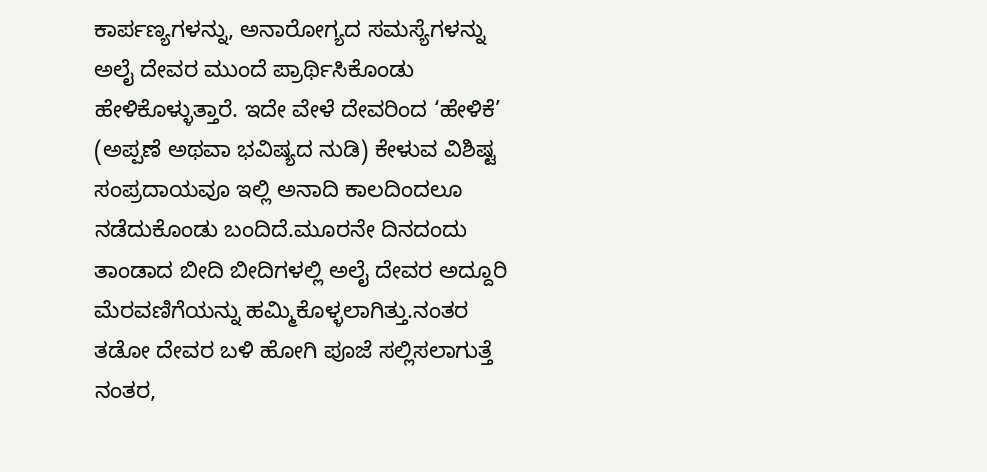ಕಾರ್ಪಣ್ಯಗಳನ್ನು, ಅನಾರೋಗ್ಯದ ಸಮಸ್ಯೆಗಳನ್ನು ಅಲೈ ದೇವರ ಮುಂದೆ ಪ್ರಾರ್ಥಿಸಿಕೊಂಡು ಹೇಳಿಕೊಳ್ಳುತ್ತಾರೆ. ಇದೇ ವೇಳೆ ದೇವರಿಂದ ‘ಹೇಳಿಕೆ’ (ಅಪ್ಪಣೆ ಅಥವಾ ಭವಿಷ್ಯದ ನುಡಿ) ಕೇಳುವ ವಿಶಿಷ್ಟ ಸಂಪ್ರದಾಯವೂ ಇಲ್ಲಿ ಅನಾದಿ ಕಾಲದಿಂದಲೂ ನಡೆದುಕೊಂಡು ಬಂದಿದೆ.ಮೂರನೇ ದಿನದಂದು ತಾಂಡಾದ ಬೀದಿ ಬೀದಿಗಳಲ್ಲಿ ಅಲೈ ದೇವರ ಅದ್ದೂರಿ ಮೆರವಣಿಗೆಯನ್ನು ಹಮ್ಮಿಕೊಳ್ಳಲಾಗಿತ್ತು.ನಂತರ ತಡೋ ದೇವರ ಬಳಿ ಹೋಗಿ ಪೂಜೆ ಸಲ್ಲಿಸಲಾಗುತ್ತೆ ನಂತರ,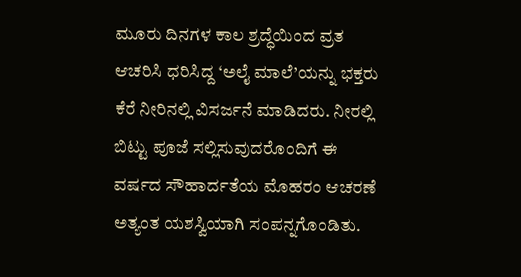ಮೂರು ದಿನಗಳ ಕಾಲ ಶ್ರದ್ಧೆಯಿಂದ ವ್ರತ ಆಚರಿಸಿ ಧರಿಸಿದ್ದ ‘ಅಲೈ ಮಾಲೆ’ಯನ್ನು ಭಕ್ತರು ಕೆರೆ ನೀರಿನಲ್ಲಿ ವಿಸರ್ಜನೆ ಮಾಡಿದರು. ನೀರಲ್ಲಿ ಬಿಟ್ಟು ಪೂಜೆ ಸಲ್ಲಿಸುವುದರೊಂದಿಗೆ ಈ ವರ್ಷದ ಸೌಹಾರ್ದತೆಯ ಮೊಹರಂ ಆಚರಣೆ ಅತ್ಯಂತ ಯಶಸ್ವಿಯಾಗಿ ಸಂಪನ್ನಗೊಂಡಿತು.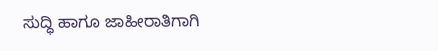ಸುದ್ಧಿ ಹಾಗೂ ಜಾಹೀರಾತಿಗಾಗಿ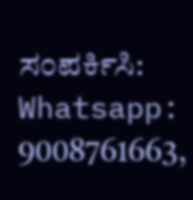ಸಂಪರ್ಕಿಸಿ: Whatsapp: 9008761663,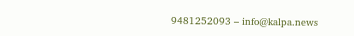9481252093 – info@kalpa.news